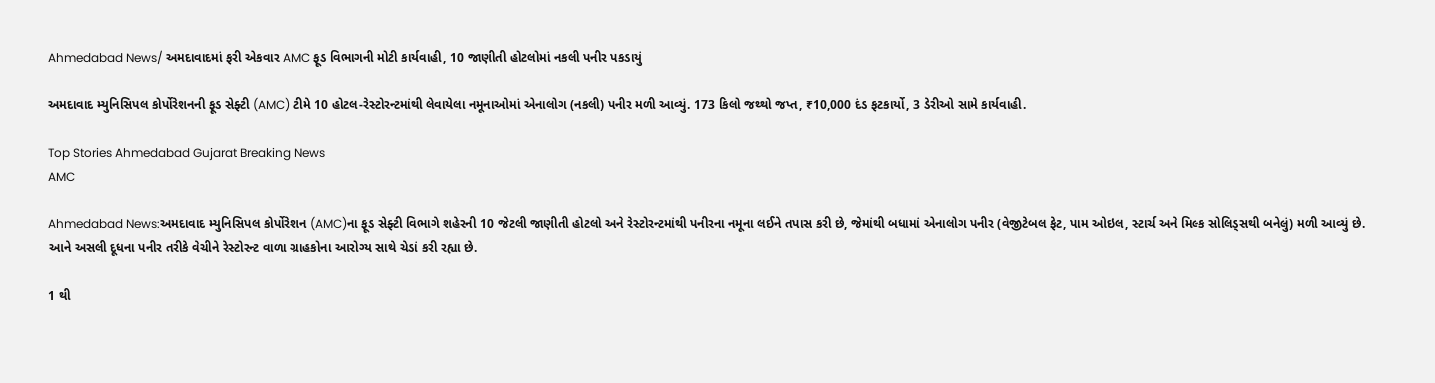Ahmedabad News/ અમદાવાદમાં ફરી એકવાર AMC ફૂડ વિભાગની મોટી કાર્યવાહી, 10 જાણીતી હોટલોમાં નકલી પનીર પકડાયું

અમદાવાદ મ્યુનિસિપલ કોર્પોરેશનની ફૂડ સેફ્ટી (AMC) ટીમે 10 હોટલ-રેસ્ટોરન્ટમાંથી લેવાયેલા નમૂનાઓમાં એનાલોગ (નકલી) પનીર મળી આવ્યું. 173 કિલો જથ્થો જપ્ત, ₹10,000 દંડ ફટકાર્યો, 3 ડેરીઓ સામે કાર્યવાહી.

Top Stories Ahmedabad Gujarat Breaking News
AMC

Ahmedabad News:અમદાવાદ મ્યુનિસિપલ કોર્પોરેશન (AMC)ના ફૂડ સેફ્ટી વિભાગે શહેરની 10 જેટલી જાણીતી હોટલો અને રેસ્ટોરન્ટમાંથી પનીરના નમૂના લઈને તપાસ કરી છે, જેમાંથી બધામાં એનાલોગ પનીર (વેજીટેબલ ફેટ, પામ ઓઇલ, સ્ટાર્ચ અને મિલ્ક સોલિડ્સથી બનેલું) મળી આવ્યું છે. આને અસલી દૂધના પનીર તરીકે વેચીને રેસ્ટોરન્ટ વાળા ગ્રાહકોના આરોગ્ય સાથે ચેડાં કરી રહ્યા છે.

1 થી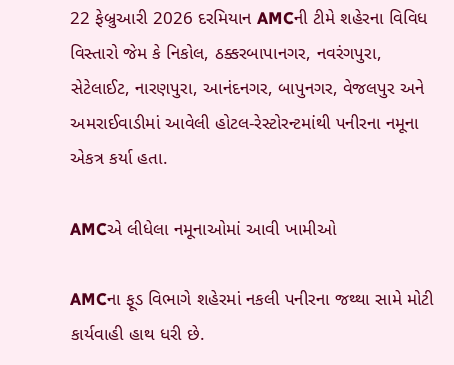22 ફેબ્રુઆરી 2026 દરમિયાન AMCની ટીમે શહેરના વિવિધ વિસ્તારો જેમ કે નિકોલ, ઠક્કરબાપાનગર, નવરંગપુરા, સેટેલાઈટ, નારણપુરા, આનંદનગર, બાપુનગર, વેજલપુર અને અમરાઈવાડીમાં આવેલી હોટલ-રેસ્ટોરન્ટમાંથી પનીરના નમૂના એકત્ર કર્યા હતા.

AMCએ લીધેલા નમૂનાઓમાં આવી ખામીઓ

AMCના ફૂડ વિભાગે શહેરમાં નકલી પનીરના જથ્થા સામે મોટી કાર્યવાહી હાથ ધરી છે.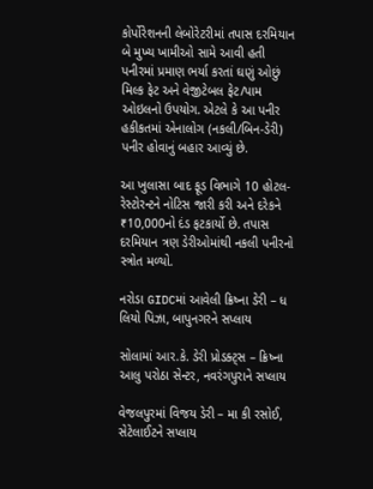કોર્પોરેશનની લેબોરેટરીમાં તપાસ દરમિયાન બે મુખ્ય ખામીઓ સામે આવી હતી  પનીરમાં પ્રમાણ ભર્યા કરતાં ઘણું ઓછું મિલ્ક ફેટ અને વેજીટેબલ ફેટ/પામ ઓઇલનો ઉપયોગ. એટલે કે આ પનીર હકીકતમાં એનાલોગ (નકલી/બિન-ડેરી) પનીર હોવાનું બહાર આવ્યું છે.

આ ખુલાસા બાદ ફૂડ વિભાગે 10 હોટલ-રેસ્ટોરન્ટને નોટિસ જારી કરી અને દરેકને ₹10,000નો દંડ ફટકાર્યો છે. તપાસ દરમિયાન ત્રણ ડેરીઓમાંથી નકલી પનીરનો સ્ત્રોત મળ્યો.

નરોડા GIDCમાં આવેલી ક્રિષ્ના ડેરી – ધ લિયો પિઝા, બાપુનગરને સપ્લાય

સોલામાં આર.કે. ડેરી પ્રોડક્ટ્સ – ક્રિષ્ના આલુ પરોઠા સેન્ટર, નવરંગપુરાને સપ્લાય

વેજલપુરમાં વિજય ડેરી – મા કી રસોઈ, સેટેલાઈટને સપ્લાય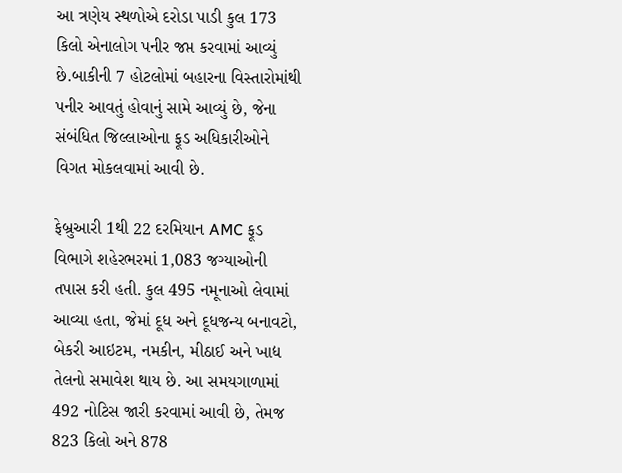આ ત્રણેય સ્થળોએ દરોડા પાડી કુલ 173 કિલો એનાલોગ પનીર જપ્ત કરવામાં આવ્યું છે.બાકીની 7 હોટલોમાં બહારના વિસ્તારોમાંથી પનીર આવતું હોવાનું સામે આવ્યું છે, જેના સંબંધિત જિલ્લાઓના ફૂડ અધિકારીઓને વિગત મોકલવામાં આવી છે.

ફેબ્રુઆરી 1થી 22 દરમિયાન AMC ફૂડ વિભાગે શહેરભરમાં 1,083 જગ્યાઓની તપાસ કરી હતી. કુલ 495 નમૂનાઓ લેવામાં આવ્યા હતા, જેમાં દૂધ અને દૂધજન્ય બનાવટો, બેકરી આઇટમ, નમકીન, મીઠાઈ અને ખાદ્ય તેલનો સમાવેશ થાય છે. આ સમયગાળામાં 492 નોટિસ જારી કરવામાં આવી છે, તેમજ 823 કિલો અને 878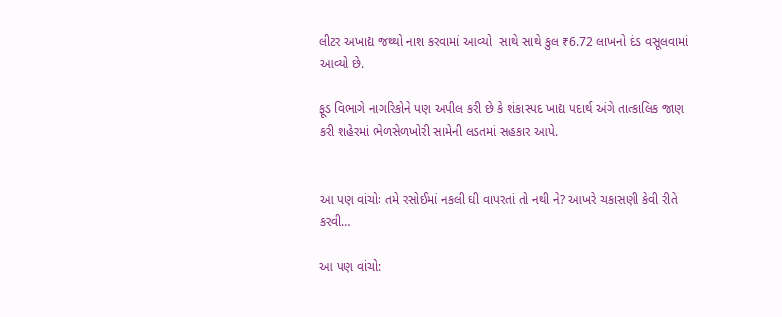લીટર અખાદ્ય જથ્થો નાશ કરવામાં આવ્યો  સાથે સાથે કુલ ₹6.72 લાખનો દંડ વસૂલવામાં આવ્યો છે.

ફૂડ વિભાગે નાગરિકોને પણ અપીલ કરી છે કે શંકાસ્પદ ખાદ્ય પદાર્થ અંગે તાત્કાલિક જાણ કરી શહેરમાં ભેળસેળખોરી સામેની લડતમાં સહકાર આપે.


આ પણ વાંચોઃ તમે રસોઈમાં નકલી ઘી વાપરતાં તો નથી ને? આખરે ચકાસણી કેવી રીતે કરવી…

આ પણ વાંચો: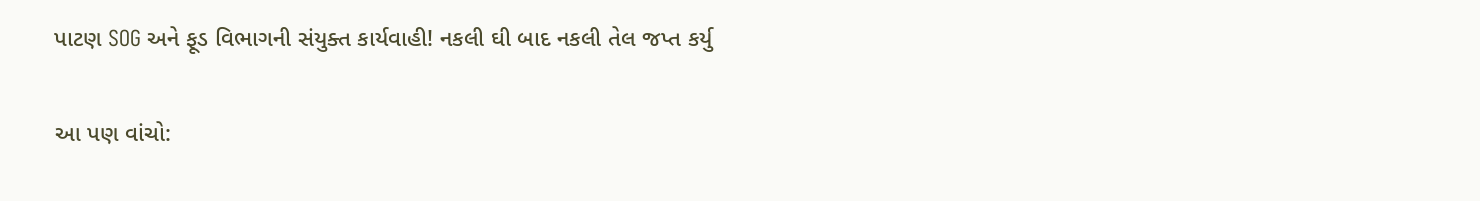પાટણ SOG અને ફૂડ વિભાગની સંયુક્ત કાર્યવાહી! નકલી ઘી બાદ નકલી તેલ જપ્ત કર્યુ

આ પણ વાંચો: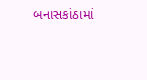બનાસકાંઠામાં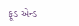ફૂડ એન્ડ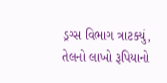ડ્રગ્સ વિભાગ ત્રાટક્યું, તેલનો લાખો રૂપિયાનો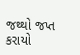જથ્થો જપ્ત કરાયો